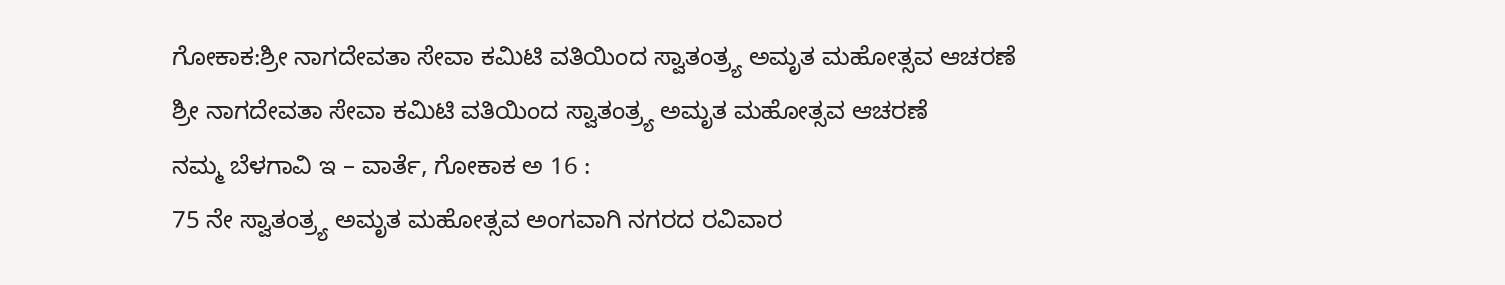ಗೋಕಾಕ:ಶ್ರೀ ನಾಗದೇವತಾ ಸೇವಾ ಕಮಿಟಿ ವತಿಯಿಂದ ಸ್ವಾತಂತ್ರ್ಯ ಅಮೃತ ಮಹೋತ್ಸವ ಆಚರಣೆ
ಶ್ರೀ ನಾಗದೇವತಾ ಸೇವಾ ಕಮಿಟಿ ವತಿಯಿಂದ ಸ್ವಾತಂತ್ರ್ಯ ಅಮೃತ ಮಹೋತ್ಸವ ಆಚರಣೆ
ನಮ್ಮ ಬೆಳಗಾವಿ ಇ – ವಾರ್ತೆ, ಗೋಕಾಕ ಅ 16 :
75 ನೇ ಸ್ವಾತಂತ್ರ್ಯ ಅಮೃತ ಮಹೋತ್ಸವ ಅಂಗವಾಗಿ ನಗರದ ರವಿವಾರ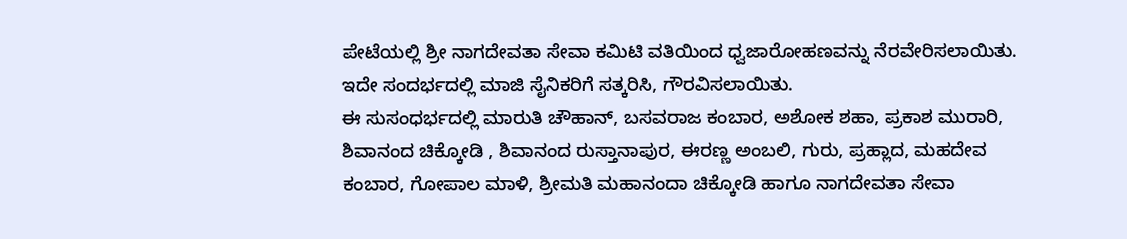ಪೇಟೆಯಲ್ಲಿ ಶ್ರೀ ನಾಗದೇವತಾ ಸೇವಾ ಕಮಿಟಿ ವತಿಯಿಂದ ಧ್ವಜಾರೋಹಣವನ್ನು ನೆರವೇರಿಸಲಾಯಿತು.
ಇದೇ ಸಂದರ್ಭದಲ್ಲಿ ಮಾಜಿ ಸೈನಿಕರಿಗೆ ಸತ್ಕರಿಸಿ, ಗೌರವಿಸಲಾಯಿತು.
ಈ ಸುಸಂಧರ್ಭದಲ್ಲಿ ಮಾರುತಿ ಚೌಹಾನ್, ಬಸವರಾಜ ಕಂಬಾರ, ಅಶೋಕ ಶಹಾ, ಪ್ರಕಾಶ ಮುರಾರಿ, ಶಿವಾನಂದ ಚಿಕ್ಕೋಡಿ , ಶಿವಾನಂದ ರುಸ್ತಾನಾಪುರ, ಈರಣ್ಣ ಅಂಬಲಿ, ಗುರು, ಪ್ರಹ್ಲಾದ, ಮಹದೇವ ಕಂಬಾರ, ಗೋಪಾಲ ಮಾಳಿ, ಶ್ರೀಮತಿ ಮಹಾನಂದಾ ಚಿಕ್ಕೋಡಿ ಹಾಗೂ ನಾಗದೇವತಾ ಸೇವಾ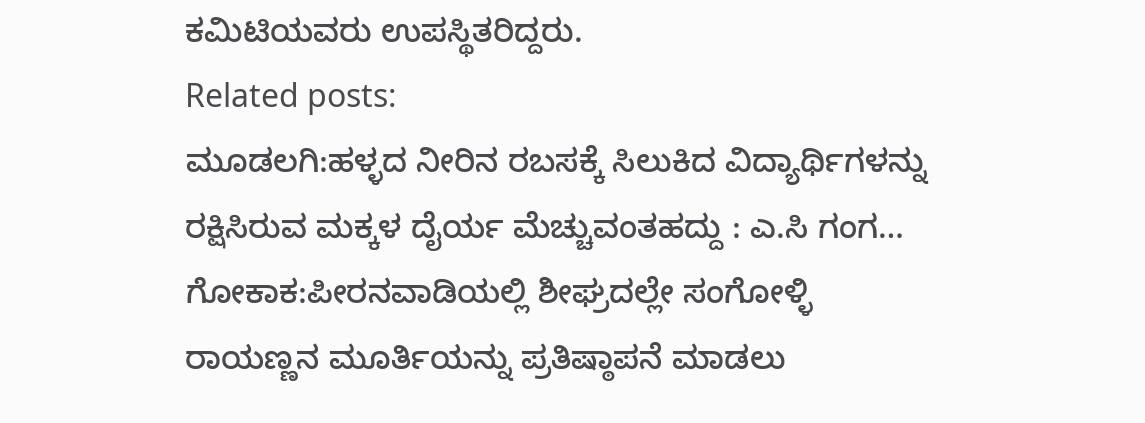ಕಮಿಟಿಯವರು ಉಪಸ್ಥಿತರಿದ್ದರು.
Related posts:
ಮೂಡಲಗಿ:ಹಳ್ಳದ ನೀರಿನ ರಬಸಕ್ಕೆ ಸಿಲುಕಿದ ವಿದ್ಯಾರ್ಥಿಗಳನ್ನು ರಕ್ಷಿಸಿರುವ ಮಕ್ಕಳ ದೈರ್ಯ ಮೆಚ್ಚುವಂತಹದ್ದು : ಎ.ಸಿ ಗಂಗ…
ಗೋಕಾಕ:ಪೀರನವಾಡಿಯಲ್ಲಿ ಶೀಘ್ರದಲ್ಲೇ ಸಂಗೋಳ್ಳಿ ರಾಯಣ್ಣನ ಮೂರ್ತಿಯನ್ನು ಪ್ರತಿಷ್ಠಾಪನೆ ಮಾಡಲು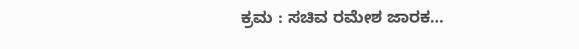ಕ್ರಮ : ಸಚಿವ ರಮೇಶ ಜಾರಕ…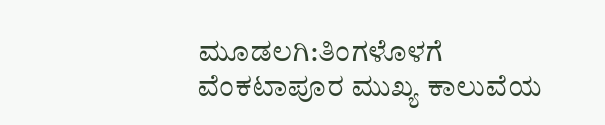ಮೂಡಲಗಿ:ತಿಂಗಳೊಳಗೆ ವೆಂಕಟಾಪೂರ ಮುಖ್ಯ ಕಾಲುವೆಯ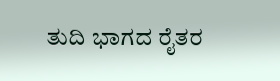ತುದಿ ಭಾಗದ ರೈತರ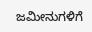ಜಮೀನುಗಳಿಗೆ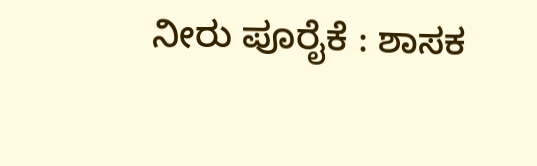ನೀರು ಪೂರೈಕೆ : ಶಾಸಕ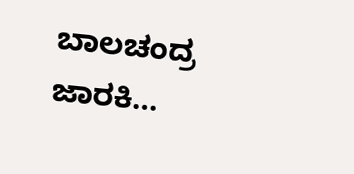ಬಾಲಚಂದ್ರ ಜಾರಕಿ…